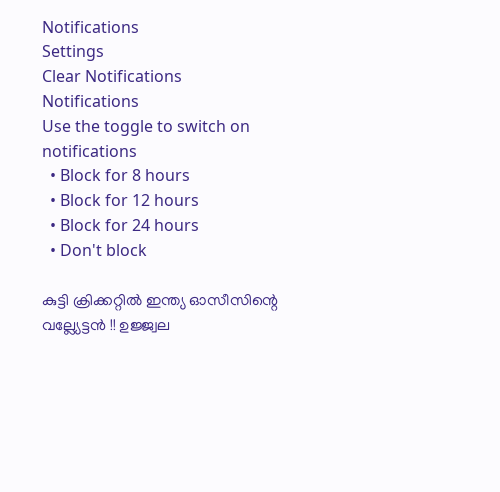Notifications
Settings
Clear Notifications
Notifications
Use the toggle to switch on notifications
  • Block for 8 hours
  • Block for 12 hours
  • Block for 24 hours
  • Don't block

കുട്ടി ക്രിക്കറ്റില്‍ ഇന്ത്യ ഓസീസിന്റെ വല്ല്യേട്ടന്‍ !! ഉജ്ജ്വല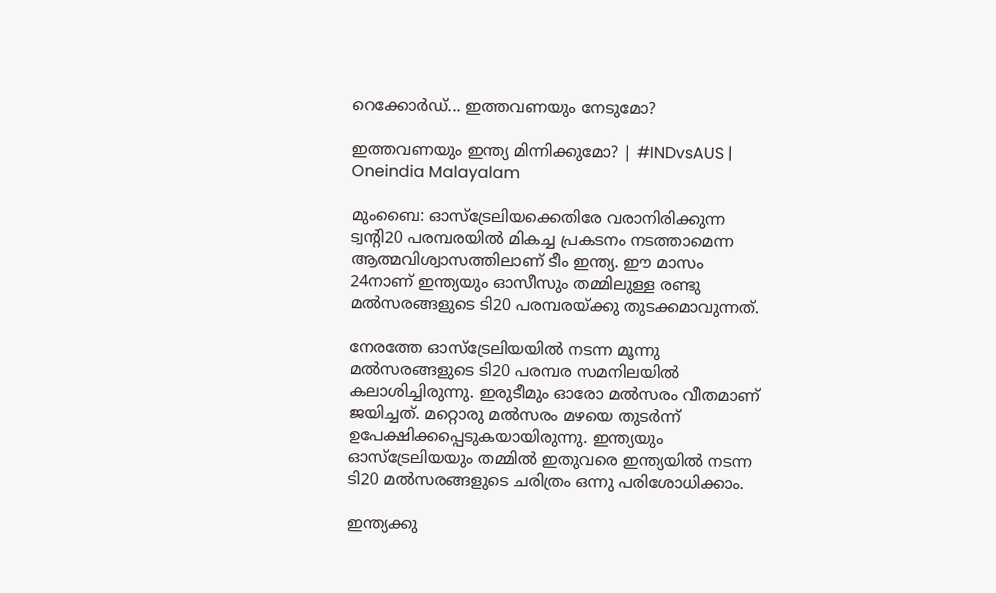റെക്കോര്‍ഡ്... ഇത്തവണയും നേടുമോ?

ഇത്തവണയും ഇന്ത്യ മിന്നിക്കുമോ? | #INDvsAUS | Oneindia Malayalam

മുംബൈ: ഓസ്‌ട്രേലിയക്കെതിരേ വരാനിരിക്കുന്ന ട്വന്റി20 പരമ്പരയില്‍ മികച്ച പ്രകടനം നടത്താമെന്ന ആത്മവിശ്വാസത്തിലാണ് ടീം ഇന്ത്യ. ഈ മാസം 24നാണ് ഇന്ത്യയും ഓസീസും തമ്മിലുള്ള രണ്ടു മല്‍സരങ്ങളുടെ ടി20 പരമ്പരയ്ക്കു തുടക്കമാവുന്നത്.

നേരത്തേ ഓസ്‌ട്രേലിയയില്‍ നടന്ന മൂന്നു മല്‍സരങ്ങളുടെ ടി20 പരമ്പര സമനിലയില്‍ കലാശിച്ചിരുന്നു. ഇരുടീമും ഓരോ മല്‍സരം വീതമാണ് ജയിച്ചത്. മറ്റൊരു മല്‍സരം മഴയെ തുടര്‍ന്ന് ഉപേക്ഷിക്കപ്പെടുകയായിരുന്നു. ഇന്ത്യയും ഓസ്‌ട്രേലിയയും തമ്മില്‍ ഇതുവരെ ഇന്ത്യയില്‍ നടന്ന ടി20 മല്‍സരങ്ങളുടെ ചരിത്രം ഒന്നു പരിശോധിക്കാം.

ഇന്ത്യക്കു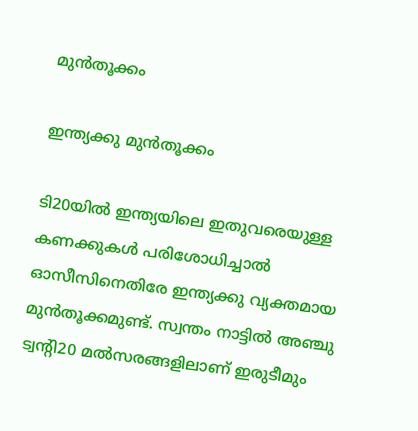മുന്‍തൂക്കം

ഇന്ത്യക്കു മുന്‍തൂക്കം

ടി20യില്‍ ഇന്ത്യയിലെ ഇതുവരെയുള്ള കണക്കുകള്‍ പരിശോധിച്ചാല്‍ ഓസീസിനെതിരേ ഇന്ത്യക്കു വ്യക്തമായ മുന്‍തൂക്കമുണ്ട്. സ്വന്തം നാട്ടില്‍ അഞ്ചു ട്വന്റി20 മല്‍സരങ്ങളിലാണ് ഇരുടീമും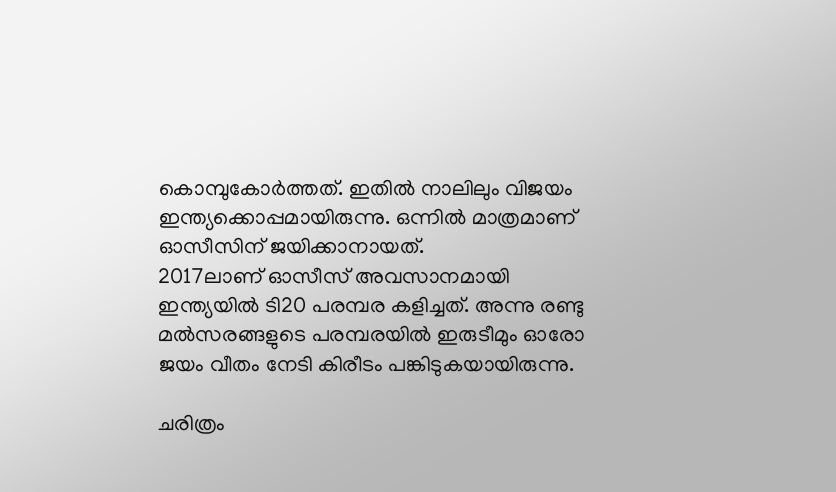കൊമ്പുകോര്‍ത്തത്. ഇതില്‍ നാലിലും വിജയം ഇന്ത്യക്കൊപ്പമായിരുന്നു. ഒന്നില്‍ മാത്രമാണ് ഓസീസിന് ജയിക്കാനായത്.
2017ലാണ് ഓസീസ് അവസാനമായി ഇന്ത്യയില്‍ ടി20 പരമ്പര കളിച്ചത്. അന്നു രണ്ടു മല്‍സരങ്ങളുടെ പരമ്പരയില്‍ ഇരുടീമും ഓരോ ജയം വീതം നേടി കിരീടം പങ്കിടുകയായിരുന്നു.

ചരിത്രം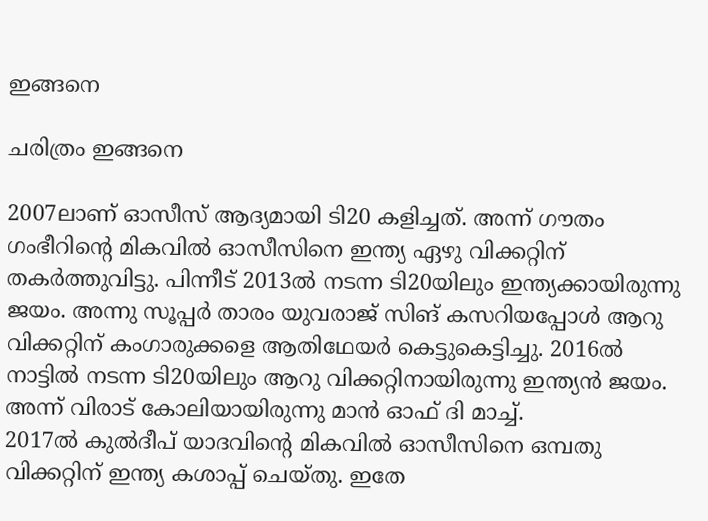ഇങ്ങനെ

ചരിത്രം ഇങ്ങനെ

2007ലാണ് ഓസീസ് ആദ്യമായി ടി20 കളിച്ചത്. അന്ന് ഗൗതം ഗംഭീറിന്റെ മികവില്‍ ഓസീസിനെ ഇന്ത്യ ഏഴു വിക്കറ്റിന് തകര്‍ത്തുവിട്ടു. പിന്നീട് 2013ല്‍ നടന്ന ടി20യിലും ഇന്ത്യക്കായിരുന്നു ജയം. അന്നു സൂപ്പര്‍ താരം യുവരാജ് സിങ് കസറിയപ്പോള്‍ ആറു വിക്കറ്റിന് കംഗാരുക്കളെ ആതിഥേയര്‍ കെട്ടുകെട്ടിച്ചു. 2016ല്‍ നാട്ടില്‍ നടന്ന ടി20യിലും ആറു വിക്കറ്റിനായിരുന്നു ഇന്ത്യന്‍ ജയം. അന്ന് വിരാട് കോലിയായിരുന്നു മാന്‍ ഓഫ് ദി മാച്ച്.
2017ല്‍ കുല്‍ദീപ് യാദവിന്റെ മികവില്‍ ഓസീസിനെ ഒമ്പതു വിക്കറ്റിന് ഇന്ത്യ കശാപ്പ് ചെയ്തു. ഇതേ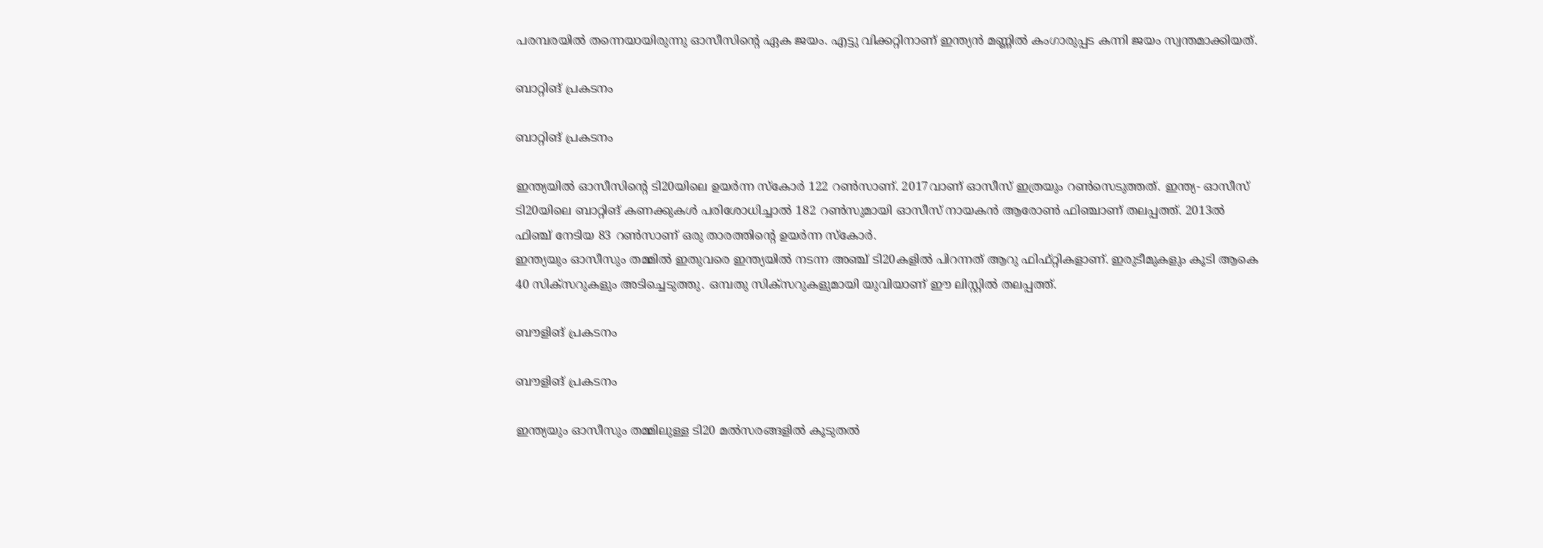പരമ്പരയില്‍ തന്നെയായിരുന്നു ഓസീസിന്റെ ഏക ജയം. എട്ടു വിക്കറ്റിനാണ് ഇന്ത്യന്‍ മണ്ണില്‍ കംഗാരുപ്പട കന്നി ജയം സ്വന്തമാക്കിയത്.

ബാറ്റിങ് പ്രകടനം

ബാറ്റിങ് പ്രകടനം

ഇന്ത്യയില്‍ ഓസീസിന്റെ ടി20യിലെ ഉയര്‍ന്ന സ്‌കോര്‍ 122 റണ്‍സാണ്. 2017വാണ് ഓസീസ് ഇത്രയും റണ്‍സെടുത്തത്. ഇന്ത്യ- ഓസീസ് ടി20യിലെ ബാറ്റിങ് കണക്കുകള്‍ പരിശോധിച്ചാല്‍ 182 റണ്‍സുമായി ഓസീസ് നായകന്‍ ആരോണ്‍ ഫിഞ്ചാണ് തലപ്പത്ത്. 2013ല്‍ ഫിഞ്ച് നേടിയ 83 റണ്‍സാണ് ഒരു താരത്തിന്റെ ഉയര്‍ന്ന സ്‌കോര്‍.
ഇന്ത്യയും ഓസീസും തമ്മില്‍ ഇതുവരെ ഇന്ത്യയില്‍ നടന്ന അഞ്ച് ടി20കളില്‍ പിറന്നത് ആറു ഫിഫ്റ്റികളാണ്. ഇരുടീമുകളും കൂടി ആകെ 40 സിക്‌സറുകളും അടിച്ചെടുത്തു. ഒമ്പതു സിക്‌സറുകളുമായി യുവിയാണ് ഈ ലിസ്റ്റില്‍ തലപ്പത്ത്.

ബൗളിങ് പ്രകടനം

ബൗളിങ് പ്രകടനം

ഇന്ത്യയും ഓസീസും തമ്മിലുള്ള ടി20 മല്‍സരങ്ങളില്‍ കൂടുതല്‍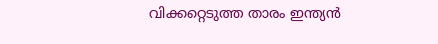വിക്കറ്റെടുത്ത താരം ഇന്ത്യന്‍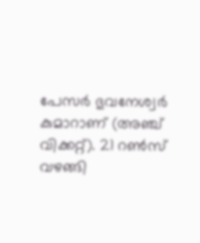പേസര്‍ ഭുവനേശ്വര്‍ കുമാറാണ് (അഞ്ച് വിക്കറ്റ്). 21 റണ്‍സ് വഴങ്ങി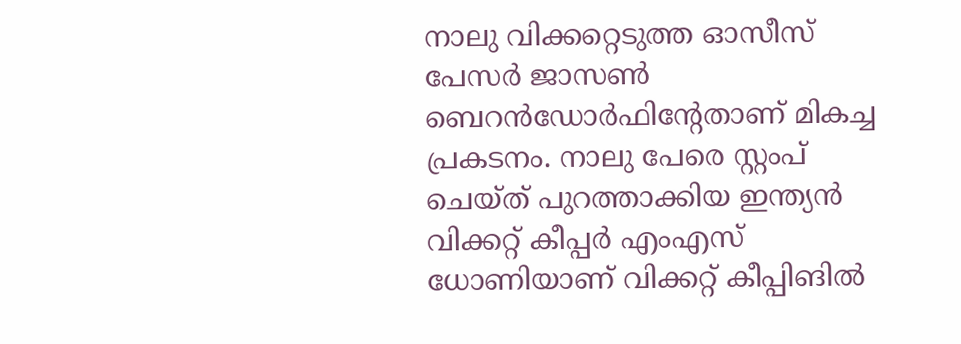നാലു വിക്കറ്റെടുത്ത ഓസീസ് പേസര്‍ ജാസണ്‍ ബെറന്‍ഡോര്‍ഫിന്റേതാണ് മികച്ച പ്രകടനം. നാലു പേരെ സ്റ്റംപ് ചെയ്ത് പുറത്താക്കിയ ഇന്ത്യന്‍ വിക്കറ്റ് കീപ്പര്‍ എംഎസ് ധോണിയാണ് വിക്കറ്റ് കീപ്പിങില്‍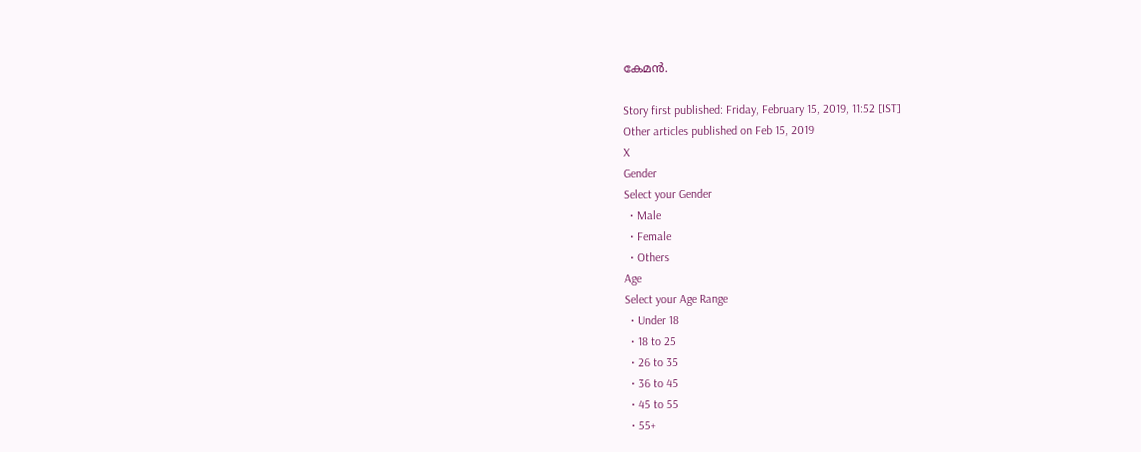കേമന്‍.

Story first published: Friday, February 15, 2019, 11:52 [IST]
Other articles published on Feb 15, 2019
X
Gender
Select your Gender
  • Male
  • Female
  • Others
Age
Select your Age Range
  • Under 18
  • 18 to 25
  • 26 to 35
  • 36 to 45
  • 45 to 55
  • 55+